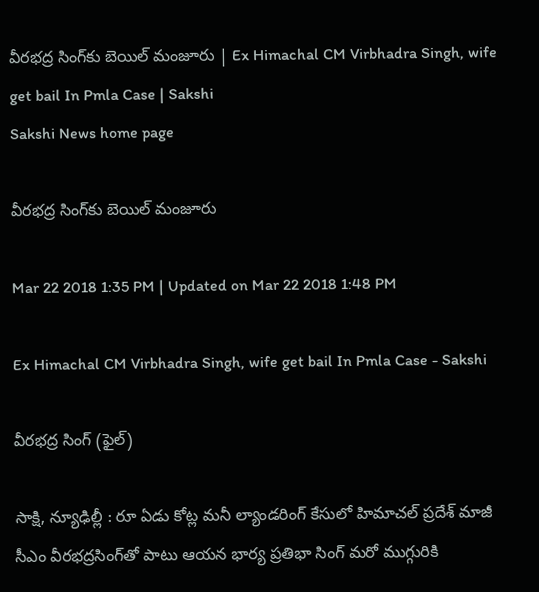వీరభద్ర సింగ్‌కు బెయిల్‌ మంజూరు | Ex Himachal CM Virbhadra Singh, wife get bail In Pmla Case | Sakshi
Sakshi News home page

వీరభద్ర సింగ్‌కు బెయిల్‌ మంజూరు

Mar 22 2018 1:35 PM | Updated on Mar 22 2018 1:48 PM

Ex Himachal CM Virbhadra Singh, wife get bail In Pmla Case - Sakshi

వీరభద్ర సింగ్‌ (ఫైల్‌)

సాక్షి, న్యూఢిల్లీ : రూ ఏడు కోట్ల మనీ ల్యాండరింగ్‌ కేసులో హిమాచల్‌ ప్రదేశ్‌ మాజీ సీఎం వీరభద్రసింగ్‌తో పాటు ఆయన భార్య ప్రతిభా సింగ్‌ మరో ముగ్గురికి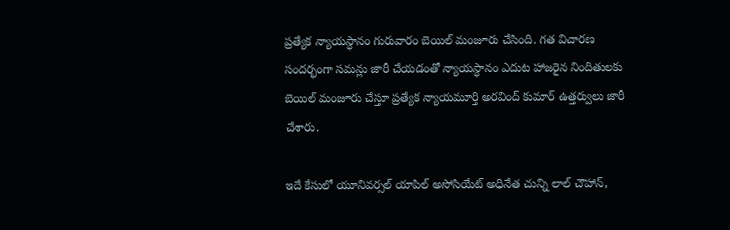ప్రత్యేక న్యాయస్ధానం గురువారం బెయిల్‌ మంజూరు చేసింది. గత విచారణ సందర్భంగా సమన్లు జారీ చేయడంతో న్యాయస్ధానం ఎదుట హాజరైన నిందితులకు బెయిల్‌ మంజూరు చేస్తూ ప్రత్యేక న్యాయమూర్తి అరవింద్‌ కుమార్‌ ఉత్తర్వులు జారీ చేశారు.

ఇదే కేసులో యూనివర్సల్‌ యాపిల్‌ అసోసియేట్‌ అధినేత చున్ని లాల్‌ చౌహాన్‌,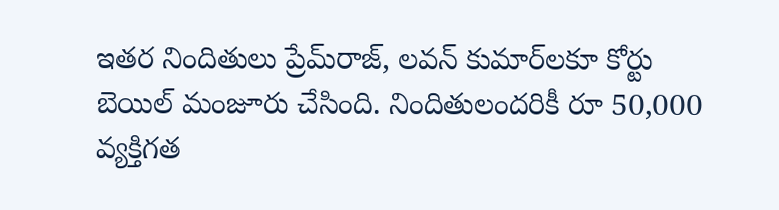ఇతర నిందితులు ప్రేమ్‌రాజ్‌, లవన్‌ కుమార్‌లకూ కోర్టు బెయిల్‌ మంజూరు చేసింది. నిందితులందరికీ రూ 50,000 వ్యక్తిగత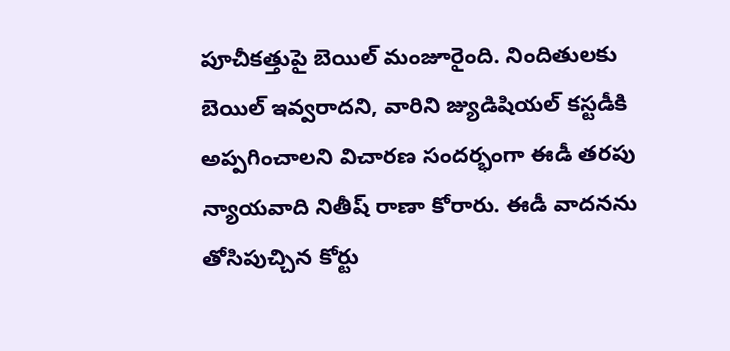పూచీకత్తుపై బెయిల్‌ మంజూరైంది. నిందితులకు బెయిల్‌ ఇవ్వరాదని, వారిని జ్యుడిషియల్‌ కస్టడీకి అప్పగించాలని విచారణ సందర్భంగా ఈడీ తరపు న్యాయవాది నితీష్‌ రాణా కోరారు. ఈడీ వాదనను తోసిపుచ్చిన కోర్టు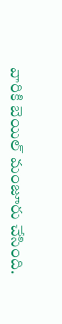వారికి బెయిల్‌ మంజూరు చేసింది.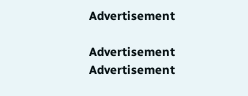Advertisement

Advertisement
Advertisement